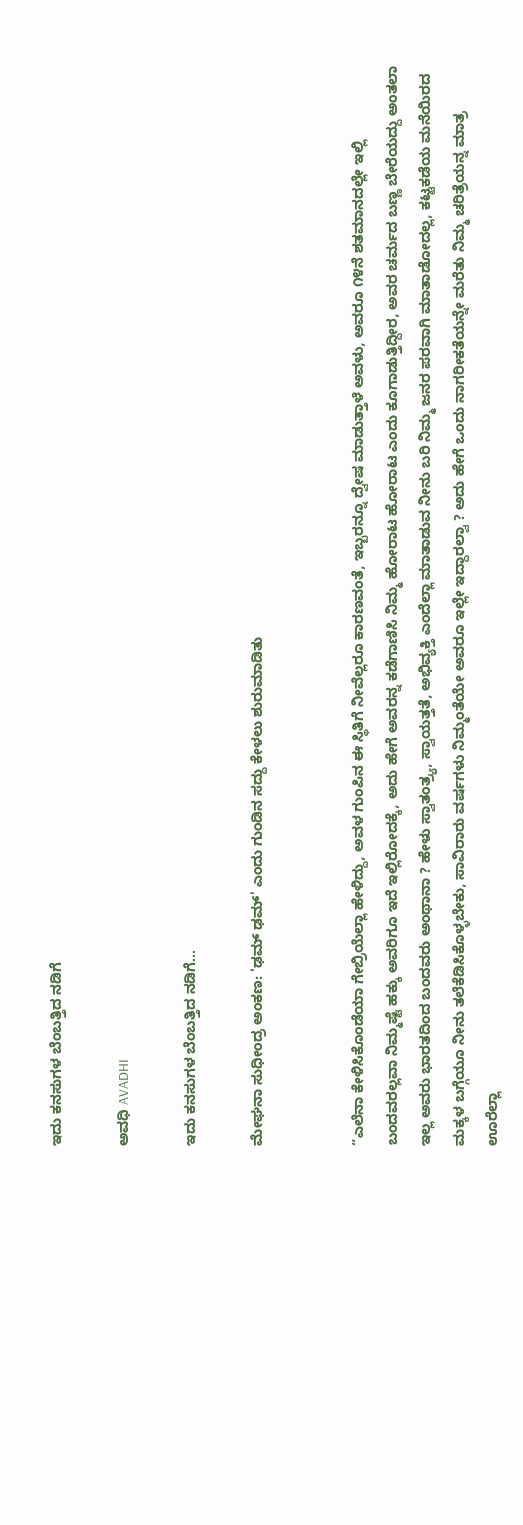ಇದು ಕನಸುಗಳ ಬೆಂಬತ್ತಿದ ನಡಿಗೆ‍

ಅವಧಿ AVADHI

ಇದು ಕನಸುಗಳ ಬೆಂಬತ್ತಿದ ನಡಿಗೆ...

ಮೇಘನಾ ಸುಧೀಂದ್ರ ಅಂಕಣ: 'ಢಮ್ ಢಮ್' ಎಂದು ಗುಂಡಿನ ಸದ್ದು ಕೇಳಲು ಶುರುಮಾಡಿತು


“ಎಲೆನಾ ಕೇಳಿಸಿಕೊಂಡೆಯಾ ಗೇಬ್ರಿಯೆಲ್ಲಾ ಹೇಳಿದ್ದು, ಅವಳ ಗುಂಪಿನ ಈ ಸ್ಥಿತಿಗೆ ನೀವೆಲ್ಲರೂ ಕಾರಣವಂತೆ, ಇಬ್ಬರನ್ನೂ ದ್ವೇಷ ಮಾಡುತ್ತಾಳೆ ಅವಳು, ಅವರೂ ೧೪ನೆ ಶತಮಾನದಲ್ಲೇ ಇಲ್ಲಿ ಬಂದವರಲ್ಲವಾ ನಿಮ್ಮಷ್ಟೆ ಹಕ್ಕು ಅವರಿಗೂ ಇದೆ ಇಲ್ಲಿರೋದಕ್ಕೆ, ಅದು ಹೇಗೆ ಅವರನ್ನ ಕಡೆಗಾಣಿಸಿ ನಿಮ್ಮ ಹೋರಾಟ ಹೋರಾಟ ಎಂದು ಕೂಗಾಡುತ್ತಿದ್ದೀರ, ಅವರ ಚರ್ಮದ ಬಣ್ಣ ಬೇರೆಯದ್ದು ಅಂತಲಾ ಇಲ್ಲ ಅವರು ಭಾರತದಿಂದ ಬಂದವರು ಅಂಥಾನಾ ? ಹೇಳು ಸ್ವಾತಂತ್ರ್ಯ, ಸ್ವಾಯತ್ತತೆ, ಅಭಿವ್ಯಕ್ತಿ ಎಂದೆಲ್ಲಾ ಮಾತಾಡುವ ನೀನು ಬರಿ ನಿಮ್ಮ ಜನರ ಪರವಾಗಿ ಮಾತಾಡೋದಲ್ಲ, ಕಟ್ಟಕಡೆಯ ಮನೆಯಿರದ ಮಕ್ಕಳ ಬಗ್ಗೆಯೂ ನೀನು ತಲೆಕೆಡಿಸಿಕೊಳ್ಳಬೇಕು, ಸಾವಿರಾರು ವರ್ಷಗಳು ನಿಮ್ಮಂತೆಯೇ ಅವರೂ ಇಲ್ಲೇ ಇದ್ದಾರಲ್ವಾ ? ಅದು ಹೇಗೆ ಒಂದು ನಾಗರೀಕತೆಯನ್ನೇ ಮರೆತು ನಿಮ್ಮ ಚರಿತ್ರೆಯನ್ನ ಮಾತ್ರ ಊರೆಲ್ಲಾ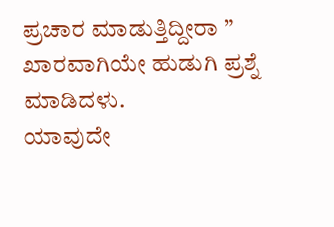ಪ್ರಚಾರ ಮಾಡುತ್ತಿದ್ದೀರಾ ” ಖಾರವಾಗಿಯೇ ಹುಡುಗಿ ಪ್ರಶ್ನೆ ಮಾಡಿದಳು.
ಯಾವುದೇ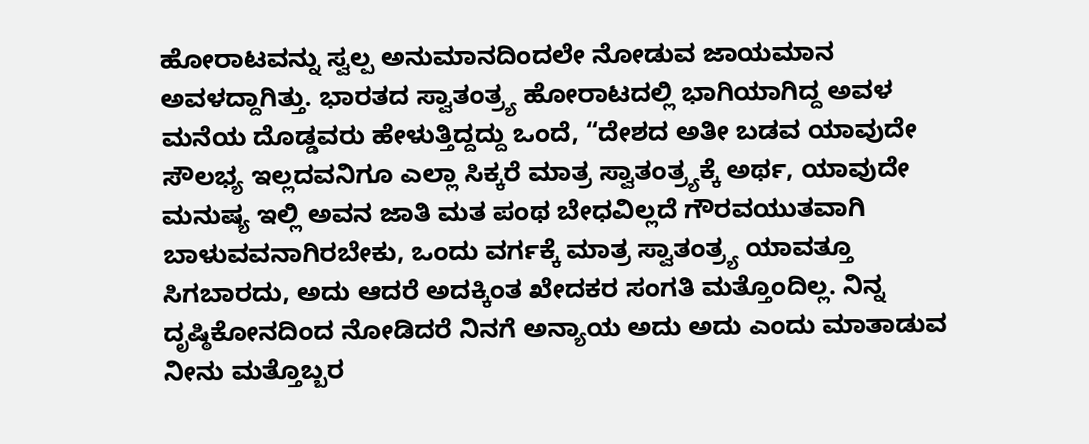ಹೋರಾಟವನ್ನು ಸ್ವಲ್ಪ ಅನುಮಾನದಿಂದಲೇ ನೋಡುವ ಜಾಯಮಾನ ಅವಳದ್ದಾಗಿತ್ತು. ಭಾರತದ ಸ್ವಾತಂತ್ರ್ಯ ಹೋರಾಟದಲ್ಲಿ ಭಾಗಿಯಾಗಿದ್ದ ಅವಳ ಮನೆಯ ದೊಡ್ಡವರು ಹೇಳುತ್ತಿದ್ದದ್ದು ಒಂದೆ, “ದೇಶದ ಅತೀ ಬಡವ ಯಾವುದೇ ಸೌಲಭ್ಯ ಇಲ್ಲದವನಿಗೂ ಎಲ್ಲಾ ಸಿಕ್ಕರೆ ಮಾತ್ರ ಸ್ವಾತಂತ್ರ್ಯಕ್ಕೆ ಅರ್ಥ, ಯಾವುದೇ ಮನುಷ್ಯ ಇಲ್ಲಿ ಅವನ ಜಾತಿ ಮತ ಪಂಥ ಬೇಧವಿಲ್ಲದೆ ಗೌರವಯುತವಾಗಿ ಬಾಳುವವನಾಗಿರಬೇಕು, ಒಂದು ವರ್ಗಕ್ಕೆ ಮಾತ್ರ ಸ್ವಾತಂತ್ರ್ಯ ಯಾವತ್ತೂ ಸಿಗಬಾರದು, ಅದು ಆದರೆ ಅದಕ್ಕಿಂತ ಖೇದಕರ ಸಂಗತಿ ಮತ್ತೊಂದಿಲ್ಲ. ನಿನ್ನ ದೃಷ್ಠಿಕೋನದಿಂದ ನೋಡಿದರೆ ನಿನಗೆ ಅನ್ಯಾಯ ಅದು ಅದು ಎಂದು ಮಾತಾಡುವ ನೀನು ಮತ್ತೊಬ್ಬರ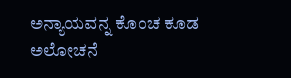ಅನ್ಯಾಯವನ್ನ ಕೊಂಚ ಕೂಡ ಅಲೋಚನೆ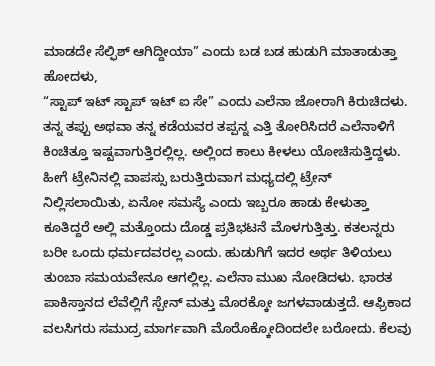ಮಾಡದೇ ಸೆಲ್ಫಿಶ್ ಆಗಿದ್ದೀಯಾ” ಎಂದು ಬಡ ಬಡ ಹುಡುಗಿ ಮಾತಾಡುತ್ತಾ ಹೋದಳು,
“ಸ್ಟಾಪ್ ಇಟ್ ಸ್ಟಾಪ್ ಇಟ್ ಐ ಸೇ” ಎಂದು ಎಲೆನಾ ಜೋರಾಗಿ ಕಿರುಚಿದಳು. ತನ್ನ ತಪ್ಪು ಅಥವಾ ತನ್ನ ಕಡೆಯವರ ತಪ್ಪನ್ನ ಎತ್ತಿ ತೋರಿಸಿದರೆ ಎಲೆನಾಳಿಗೆ ಕಿಂಚಿತ್ತೂ ಇಷ್ಟವಾಗುತ್ತಿರಲ್ಲಿಲ್ಲ. ಅಲ್ಲಿಂದ ಕಾಲು ಕೀಳಲು ಯೋಚಿಸುತ್ತಿದ್ದಳು. ಹೀಗೆ ಟ್ರೇನಿನಲ್ಲಿ ವಾಪಸ್ಸು ಬರುತ್ತಿರುವಾಗ ಮಧ್ಯದಲ್ಲಿ ಟ್ರೇನ್ ನಿಲ್ಲಿಸಲಾಯಿತು, ಏನೋ ಸಮಸ್ಯೆ ಎಂದು ಇಬ್ಬರೂ ಹಾಡು ಕೇಳುತ್ತಾ ಕೂತಿದ್ದರೆ ಅಲ್ಲಿ ಮತ್ತೊಂದು ದೊಡ್ಡ ಪ್ರತಿಭಟನೆ ಮೊಳಗುತ್ತಿತ್ತು. ಕತಲನ್ನರು ಬರೀ ಒಂದು ಧರ್ಮದವರಲ್ಲ ಎಂದು. ಹುಡುಗಿಗೆ ಇದರ ಅರ್ಥ ತಿಳಿಯಲು ತುಂಬಾ ಸಮಯವೇನೂ ಆಗಲ್ಲಿಲ್ಲ. ಎಲೆನಾ ಮುಖ ನೋಡಿದಳು. ಭಾರತ ಪಾಕಿಸ್ತಾನದ ಲೆವೆಲ್ಲಿಗೆ ಸ್ಪೇನ್ ಮತ್ತು ಮೊರಕ್ಕೋ ಜಗಳವಾಡುತ್ತದೆ. ಆಫ್ರಿಕಾದ ವಲಸಿಗರು ಸಮುದ್ರ ಮಾರ್ಗವಾಗಿ ಮೊರೊಕ್ಕೋದಿಂದಲೇ ಬರೋದು. ಕೆಲವು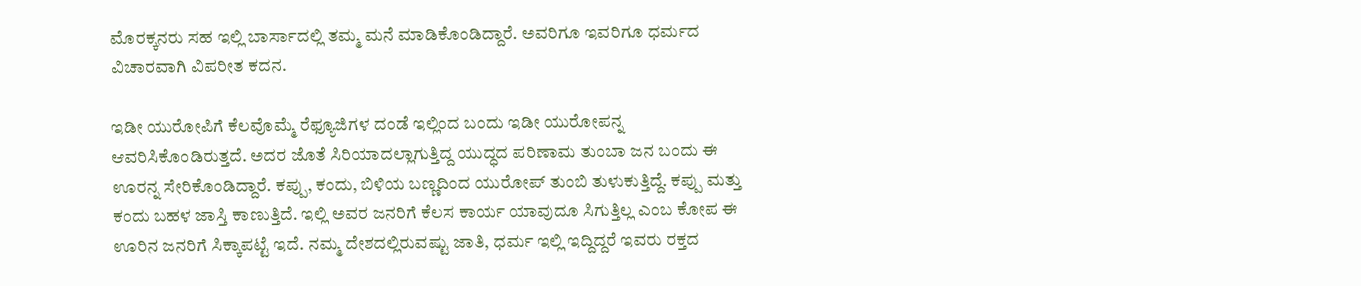ಮೊರಕ್ಕನರು ಸಹ ಇಲ್ಲಿ ಬಾರ್ಸಾದಲ್ಲಿ ತಮ್ಮ ಮನೆ ಮಾಡಿಕೊಂಡಿದ್ದಾರೆ. ಅವರಿಗೂ ಇವರಿಗೂ ಧರ್ಮದ ವಿಚಾರವಾಗಿ ವಿಪರೀತ ಕದನ.

ಇಡೀ ಯುರೋಪಿಗೆ ಕೆಲವೊಮ್ಮೆ ರೆಫ್ಯೂಜಿಗಳ ದಂಡೆ ಇಲ್ಲಿಂದ ಬಂದು ಇಡೀ ಯುರೋಪನ್ನ ಆವರಿಸಿಕೊಂಡಿರುತ್ತದೆ. ಅದರ ಜೊತೆ ಸಿರಿಯಾದಲ್ಲಾಗುತ್ತಿದ್ದ ಯುದ್ಧದ ಪರಿಣಾಮ ತುಂಬಾ ಜನ ಬಂದು ಈ ಊರನ್ನ ಸೇರಿಕೊಂಡಿದ್ದಾರೆ. ಕಪ್ಪು, ಕಂದು, ಬಿಳಿಯ ಬಣ್ಣದಿಂದ ಯುರೋಪ್ ತುಂಬಿ ತುಳುಕುತ್ತಿದ್ದೆ. ಕಪ್ಪು ಮತ್ತು ಕಂದು ಬಹಳ ಜಾಸ್ತಿ ಕಾಣುತ್ತಿದೆ. ಇಲ್ಲಿ ಅವರ ಜನರಿಗೆ ಕೆಲಸ ಕಾರ್ಯ ಯಾವುದೂ ಸಿಗುತ್ತಿಲ್ಲ ಎಂಬ ಕೋಪ ಈ ಊರಿನ ಜನರಿಗೆ ಸಿಕ್ಕಾಪಟ್ಟೆ ಇದೆ. ನಮ್ಮ ದೇಶದಲ್ಲಿರುವಷ್ಟು ಜಾತಿ, ಧರ್ಮ ಇಲ್ಲಿ ಇದ್ದಿದ್ದರೆ ಇವರು ರಕ್ತದ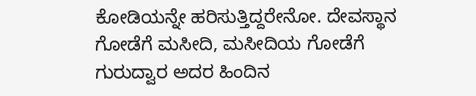ಕೋಡಿಯನ್ನೇ ಹರಿಸುತ್ತಿದ್ದರೇನೋ. ದೇವಸ್ಥಾನ ಗೋಡೆಗೆ ಮಸೀದಿ, ಮಸೀದಿಯ ಗೋಡೆಗೆ ಗುರುದ್ವಾರ ಅದರ ಹಿಂದಿನ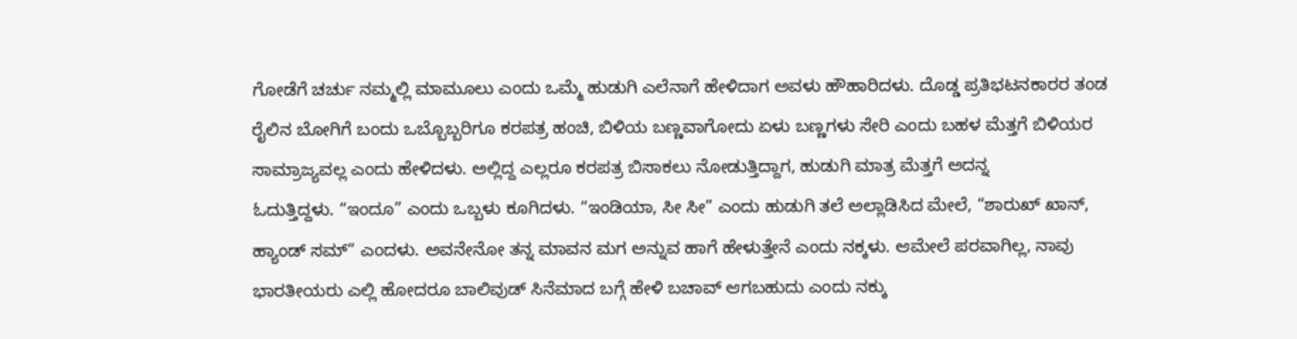ಗೋಡೆಗೆ ಚರ್ಚು ನಮ್ಮಲ್ಲಿ ಮಾಮೂಲು ಎಂದು ಒಮ್ಮೆ ಹುಡುಗಿ ಎಲೆನಾಗೆ ಹೇಳಿದಾಗ ಅವಳು ಹೌಹಾರಿದಳು. ದೊಡ್ಡ ಪ್ರತಿಭಟನಕಾರರ ತಂಡ ರೈಲಿನ ಬೋಗಿಗೆ ಬಂದು ಒಬ್ಬೊಬ್ಬರಿಗೂ ಕರಪತ್ರ ಹಂಚಿ, ಬಿಳಿಯ ಬಣ್ಣವಾಗೋದು ಏಳು ಬಣ್ಣಗಳು ಸೇರಿ ಎಂದು ಬಹಳ ಮೆತ್ತಗೆ ಬಿಳಿಯರ ಸಾಮ್ರಾಜ್ಯವಲ್ಲ ಎಂದು ಹೇಳಿದಳು. ಅಲ್ಲಿದ್ದ ಎಲ್ಲರೂ ಕರಪತ್ರ ಬಿಸಾಕಲು ನೋಡುತ್ತಿದ್ದಾಗ, ಹುಡುಗಿ ಮಾತ್ರ ಮೆತ್ತಗೆ ಅದನ್ನ         ಓದುತ್ತಿದ್ದಳು. “ಇಂದೂ” ಎಂದು ಒಬ್ಬಳು ಕೂಗಿದಳು. “ಇಂಡಿಯಾ, ಸೀ ಸೀ” ಎಂದು ಹುಡುಗಿ ತಲೆ ಅಲ್ಲಾಡಿಸಿದ ಮೇಲೆ, “ಶಾರುಖ್ ಖಾನ್, ಹ್ಯಾಂಡ್ ಸಮ್” ಎಂದಳು. ಅವನೇನೋ ತನ್ನ ಮಾವನ ಮಗ ಅನ್ನುವ ಹಾಗೆ ಹೇಳುತ್ತೇನೆ ಎಂದು ನಕ್ಕಳು. ಆಮೇಲೆ ಪರವಾಗಿಲ್ಲ, ನಾವು ಭಾರತೀಯರು ಎಲ್ಲಿ ಹೋದರೂ ಬಾಲಿವುಡ್ ಸಿನೆಮಾದ ಬಗ್ಗೆ ಹೇಳಿ ಬಚಾವ್ ಆಗಬಹುದು ಎಂದು ನಕ್ಕು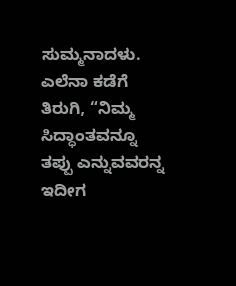ಸುಮ್ಮನಾದಳು.
ಎಲೆನಾ ಕಡೆಗೆ ತಿರುಗಿ, “ನಿಮ್ಮ ಸಿದ್ಧಾಂತವನ್ನೂ ತಪ್ಪು ಎನ್ನುವವರನ್ನ ಇದೀಗ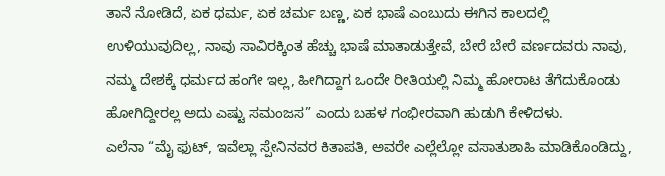ತಾನೆ ನೋಡಿದೆ, ಏಕ ಧರ್ಮ, ಏಕ ಚರ್ಮ ಬಣ್ಣ, ಏಕ ಭಾಷೆ ಎಂಬುದು ಈಗಿನ ಕಾಲದಲ್ಲಿ ಉಳಿಯುವುದಿಲ್ಲ, ನಾವು ಸಾವಿರಕ್ಕಿಂತ ಹೆಚ್ಚು ಭಾಷೆ ಮಾತಾಡುತ್ತೇವೆ, ಬೇರೆ ಬೇರೆ ವರ್ಣದವರು ನಾವು, ನಮ್ಮ ದೇಶಕ್ಕೆ ಧರ್ಮದ ಹಂಗೇ ಇಲ್ಲ, ಹೀಗಿದ್ದಾಗ ಒಂದೇ ರೀತಿಯಲ್ಲಿ ನಿಮ್ಮ ಹೋರಾಟ ತೆಗೆದುಕೊಂಡು ಹೋಗಿದ್ದೀರಲ್ಲ ಅದು ಎಷ್ಟು ಸಮಂಜಸ” ಎಂದು ಬಹಳ ಗಂಭೀರವಾಗಿ ಹುಡುಗಿ ಕೇಳಿದಳು.
ಎಲೆನಾ “ಮೈ ಫುಟ್, ಇವೆಲ್ಲಾ ಸ್ಪೇನಿನವರ ಕಿತಾಪತಿ, ಅವರೇ ಎಲ್ಲೆಲ್ಲೋ ವಸಾತುಶಾಹಿ ಮಾಡಿಕೊಂಡಿದ್ದು,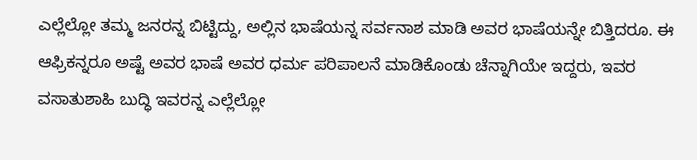ಎಲ್ಲೆಲ್ಲೋ ತಮ್ಮ ಜನರನ್ನ ಬಿಟ್ಟಿದ್ದು, ಅಲ್ಲಿನ ಭಾಷೆಯನ್ನ ಸರ್ವನಾಶ ಮಾಡಿ ಅವರ ಭಾಷೆಯನ್ನೇ ಬಿತ್ತಿದರೂ. ಈ ಆಫ್ರಿಕನ್ನರೂ ಅಷ್ಟೆ ಅವರ ಭಾಷೆ ಅವರ ಧರ್ಮ ಪರಿಪಾಲನೆ ಮಾಡಿಕೊಂಡು ಚೆನ್ನಾಗಿಯೇ ಇದ್ದರು, ಇವರ ವಸಾತುಶಾಹಿ ಬುದ್ಧಿ ಇವರನ್ನ ಎಲ್ಲೆಲ್ಲೋ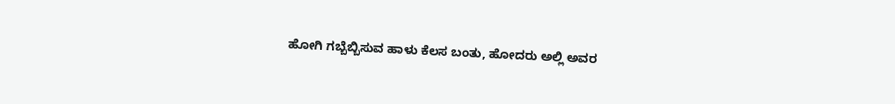ಹೋಗಿ ಗಬ್ಬೆಬ್ಬಿಸುವ ಹಾಳು ಕೆಲಸ ಬಂತು, ಹೋದರು ಅಲ್ಲಿ ಅವರ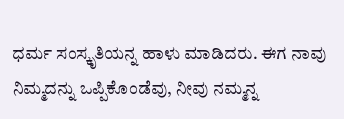ಧರ್ಮ ಸಂಸ್ಕೃತಿಯನ್ನ ಹಾಳು ಮಾಡಿದರು. ಈಗ ನಾವು ನಿಮ್ಮದನ್ನು ಒಪ್ಪಿಕೊಂಡೆವು, ನೀವು ನಮ್ಮನ್ನ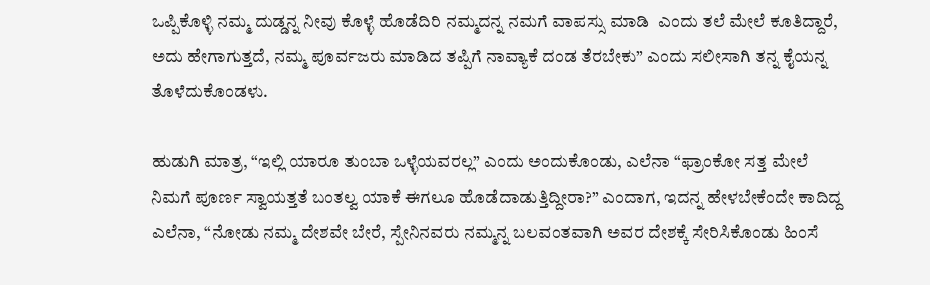ಒಪ್ಪಿಕೊಳ್ಳಿ ನಮ್ಮ ದುಡ್ಡನ್ನ ನೀವು ಕೊಳ್ಳೆ ಹೊಡೆದಿರಿ ನಮ್ಮದನ್ನ ನಮಗೆ ವಾಪಸ್ಸು ಮಾಡಿ  ಎಂದು ತಲೆ ಮೇಲೆ ಕೂತಿದ್ದಾರೆ, ಅದು ಹೇಗಾಗುತ್ತದೆ, ನಮ್ಮ ಪೂರ್ವಜರು ಮಾಡಿದ ತಪ್ಪಿಗೆ ನಾವ್ಯಾಕೆ ದಂಡ ತೆರಬೇಕು” ಎಂದು ಸಲೀಸಾಗಿ ತನ್ನ ಕೈಯನ್ನ ತೊಳೆದುಕೊಂಡಳು.

ಹುಡುಗಿ ಮಾತ್ರ, “ಇಲ್ಲಿ ಯಾರೂ ತುಂಬಾ ಒಳ್ಳೆಯವರಲ್ಲ” ಎಂದು ಅಂದುಕೊಂಡು, ಎಲೆನಾ “ಫ್ರಾಂಕೋ ಸತ್ತ ಮೇಲೆ ನಿಮಗೆ ಪೂರ್ಣ ಸ್ವಾಯತ್ತತೆ ಬಂತಲ್ವ ಯಾಕೆ ಈಗಲೂ ಹೊಡೆದಾಡುತ್ತಿದ್ದೀರಾ?” ಎಂದಾಗ, ಇದನ್ನ ಹೇಳಬೇಕೆಂದೇ ಕಾದಿದ್ದ ಎಲೆನಾ, “ನೋಡು ನಮ್ಮ ದೇಶವೇ ಬೇರೆ, ಸ್ಪೇನಿನವರು ನಮ್ಮನ್ನ ಬಲವಂತವಾಗಿ ಅವರ ದೇಶಕ್ಕೆ ಸೇರಿಸಿಕೊಂಡು ಹಿಂಸೆ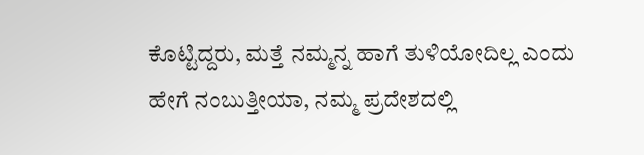ಕೊಟ್ಟಿದ್ದರು, ಮತ್ತೆ ನಮ್ಮನ್ನ ಹಾಗೆ ತುಳಿಯೋದಿಲ್ಲ ಎಂದು ಹೇಗೆ ನಂಬುತ್ತೀಯಾ, ನಮ್ಮ ಪ್ರದೇಶದಲ್ಲಿ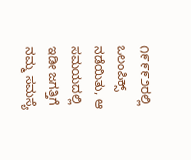೧೯೯೯೨ರಲ್ಲಿ ಒಲಂಪಿಕ್ಸ್ ನಡೆಯಿತು, ಆ ಸಮಯದಲ್ಲಿ ಇಡೀ ಜಗತ್ತಿಗೆ ನಮ್ಮ ಸಮಸ್ಯೆ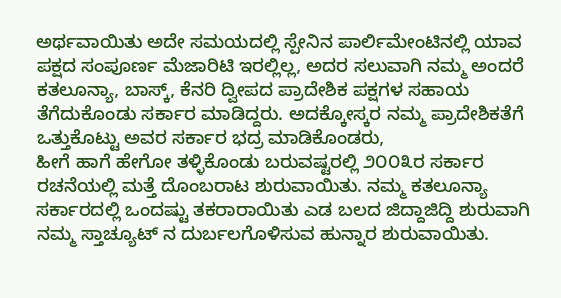ಅರ್ಥವಾಯಿತು ಅದೇ ಸಮಯದಲ್ಲಿ ಸ್ಪೇನಿನ ಪಾರ್ಲಿಮೇಂಟಿನಲ್ಲಿ ಯಾವ ಪಕ್ಷದ ಸಂಪೂರ್ಣ ಮೆಜಾರಿಟಿ ಇರಲ್ಲಿಲ್ಲ, ಅದರ ಸಲುವಾಗಿ ನಮ್ಮ ಅಂದರೆ ಕತಲೂನ್ಯಾ, ಬಾಸ್ಕ್, ಕೆನರಿ ದ್ವೀಪದ ಪ್ರಾದೇಶಿಕ ಪಕ್ಷಗಳ ಸಹಾಯ ತೆಗೆದುಕೊಂಡು ಸರ್ಕಾರ ಮಾಡಿದ್ದರು. ಅದಕ್ಕೋಸ್ಕರ ನಮ್ಮ ಪ್ರಾದೇಶಿಕತೆಗೆ ಒತ್ತುಕೊಟ್ಟು ಅವರ ಸರ್ಕಾರ ಭದ್ರ ಮಾಡಿಕೊಂಡರು,
ಹೀಗೆ ಹಾಗೆ ಹೇಗೋ ತಳ್ಳಿಕೊಂಡು ಬರುವಷ್ಟರಲ್ಲಿ ೨೦೦೩ರ ಸರ್ಕಾರ ರಚನೆಯಲ್ಲಿ ಮತ್ತೆ ದೊಂಬರಾಟ ಶುರುವಾಯಿತು. ನಮ್ಮ ಕತಲೂನ್ಯಾ ಸರ್ಕಾರದಲ್ಲಿ ಒಂದಷ್ಟು ತಕರಾರಾಯಿತು ಎಡ ಬಲದ ಜಿದ್ದಾಜಿದ್ದಿ ಶುರುವಾಗಿ ನಮ್ಮ ಸ್ತಾಚ್ಯೂಟ್ ನ ದುರ್ಬಲಗೊಳಿಸುವ ಹುನ್ನಾರ ಶುರುವಾಯಿತು.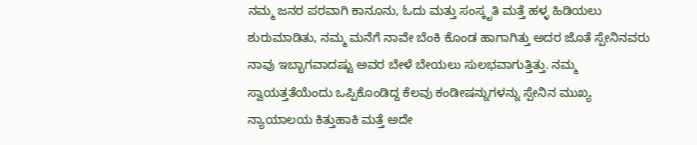ನಮ್ಮ ಜನರ ಪರವಾಗಿ ಕಾನೂನು, ಓದು ಮತ್ತು ಸಂಸ್ಕೃತಿ ಮತ್ತೆ ಹಳ್ಳ ಹಿಡಿಯಲು ಶುರುಮಾಡಿತು, ನಮ್ಮ ಮನೆಗೆ ನಾವೇ ಬೆಂಕಿ ಕೊಂಡ ಹಾಗಾಗಿತ್ತು ಅದರ ಜೊತೆ ಸ್ಪೇನಿನವರು ನಾವು ಇಬ್ಭಾಗವಾದಷ್ಟು ಅವರ ಬೇಳೆ ಬೇಯಲು ಸುಲಭವಾಗುತ್ತಿತ್ತು. ನಮ್ಮ ಸ್ವಾಯತ್ತತೆಯೆಂದು ಒಪ್ಪಿಕೊಂಡಿದ್ದ ಕೆಲವು ಕಂಡೀಷನ್ನುಗಳನ್ನು ಸ್ಪೇನಿನ ಮುಖ್ಯ ನ್ಯಾಯಾಲಯ ಕಿತ್ತುಹಾಕಿ ಮತ್ತೆ ಅದೇ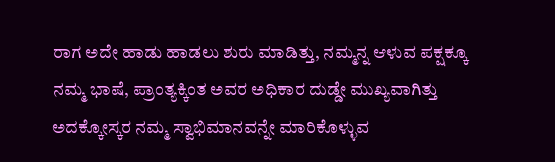ರಾಗ ಅದೇ ಹಾಡು ಹಾಡಲು ಶುರು ಮಾಡಿತ್ತು, ನಮ್ಮನ್ನ ಆಳುವ ಪಕ್ಷಕ್ಕೂ ನಮ್ಮ ಭಾಷೆ, ಪ್ರಾಂತ್ಯಕ್ಕಿಂತ ಅವರ ಅಧಿಕಾರ ದುಡ್ಡೇ ಮುಖ್ಯವಾಗಿತ್ತು ಅದಕ್ಕೋಸ್ಕರ ನಮ್ಮ ಸ್ವಾಭಿಮಾನವನ್ನೇ ಮಾರಿಕೊಳ್ಳುವ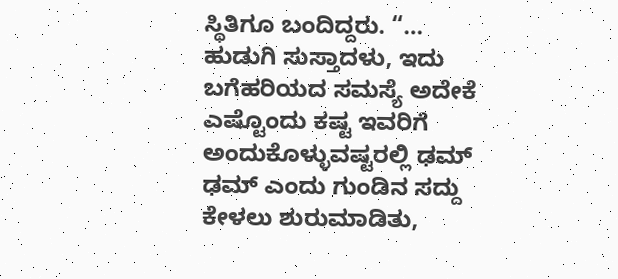ಸ್ಥಿತಿಗೂ ಬಂದಿದ್ದರು. “…
ಹುಡುಗಿ ಸುಸ್ತಾದಳು, ಇದು ಬಗೆಹರಿಯದ ಸಮಸ್ಯೆ ಅದೇಕೆ ಎಷ್ಟೊಂದು ಕಷ್ಟ ಇವರಿಗೆ ಅಂದುಕೊಳ್ಳುವಷ್ಟರಲ್ಲಿ ಢಮ್ ಢಮ್ ಎಂದು ಗುಂಡಿನ ಸದ್ದು ಕೇಳಲು ಶುರುಮಾಡಿತು,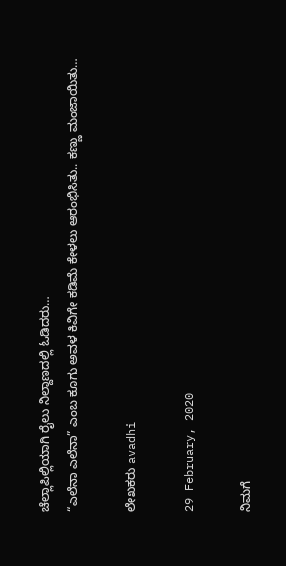ಚೆಲ್ಲಾಪಿಲ್ಲಿಯಾಗಿ ರೈಲು ನಿಲ್ದಾಣದಲ್ಲಿ ಓಡಿದರು…
“ಎಲೆನಾ ಎಲೆನಾ” ಎಂಬ ಕೂಗು ಅವಳ ಕಿವಿಗೇ ಕಡಿಮೆ ಕೇಳಲು ಆರಂಭಿಸಿತು.. ಕಣ್ಣು ಮಂಜಾಯಿತು…

ಲೇಖಕರು avadhi

29 February, 2020

ನಿಮಗೆ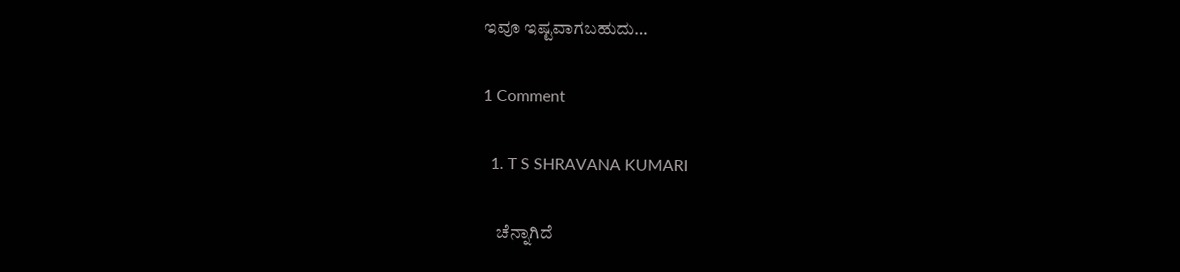ಇವೂ ಇಷ್ಟವಾಗಬಹುದು…

1 Comment

  1. T S SHRAVANA KUMARI

    ಚೆನ್ನಾಗಿದೆ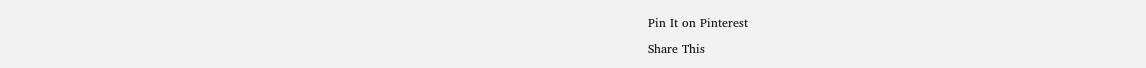Pin It on Pinterest

Share This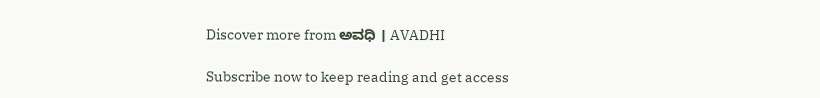Discover more from ಅವಧಿ । AVADHI

Subscribe now to keep reading and get access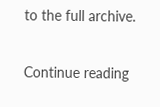to the full archive.

Continue reading